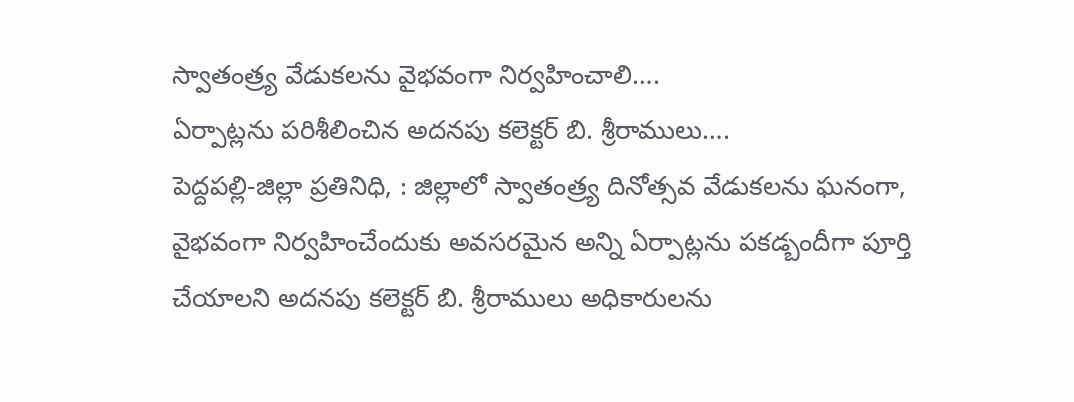స్వాతంత్ర్య వేడుకలను వైభవంగా నిర్వహించాలి….
ఏర్పాట్లను పరిశీలించిన అదనపు కలెక్టర్ బి. శ్రీరాములు….
పెద్దపల్లి-జిల్లా ప్రతినిధి, : జిల్లాలో స్వాతంత్ర్య దినోత్సవ వేడుకలను ఘనంగా, వైభవంగా నిర్వహించేందుకు అవసరమైన అన్ని ఏర్పాట్లను పకడ్బందీగా పూర్తి చేయాలని అదనపు కలెక్టర్ బి. శ్రీరాములు అధికారులను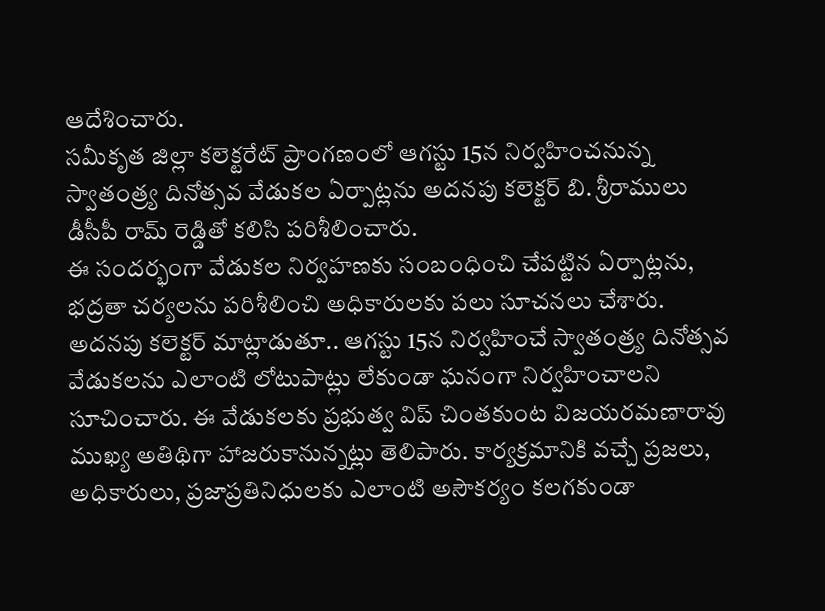ఆదేశించారు.
సమీకృత జిల్లా కలెక్టరేట్ ప్రాంగణంలో ఆగస్టు 15న నిర్వహించనున్న స్వాతంత్ర్య దినోత్సవ వేడుకల ఏర్పాట్లను అదనపు కలెక్టర్ బి. శ్రీరాములు డీసీపీ రామ్ రెడ్డితో కలిసి పరిశీలించారు.
ఈ సందర్భంగా వేడుకల నిర్వహణకు సంబంధించి చేపట్టిన ఏర్పాట్లను, భద్రతా చర్యలను పరిశీలించి అధికారులకు పలు సూచనలు చేశారు.
అదనపు కలెక్టర్ మాట్లాడుతూ.. ఆగస్టు 15న నిర్వహించే స్వాతంత్ర్య దినోత్సవ వేడుకలను ఎలాంటి లోటుపాట్లు లేకుండా ఘనంగా నిర్వహించాలని సూచించారు. ఈ వేడుకలకు ప్రభుత్వ విప్ చింతకుంట విజయరమణారావు ముఖ్య అతిథిగా హాజరుకానున్నట్లు తెలిపారు. కార్యక్రమానికి వచ్చే ప్రజలు, అధికారులు, ప్రజాప్రతినిధులకు ఎలాంటి అసౌకర్యం కలగకుండా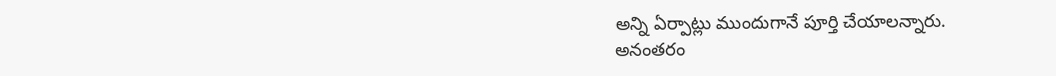అన్ని ఏర్పాట్లు ముందుగానే పూర్తి చేయాలన్నారు.
అనంతరం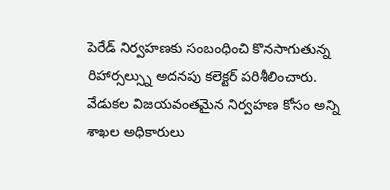పెరేడ్ నిర్వహణకు సంబంధించి కొనసాగుతున్న రిహార్సల్స్ను అదనపు కలెక్టర్ పరిశీలించారు. వేడుకల విజయవంతమైన నిర్వహణ కోసం అన్ని శాఖల అధికారులు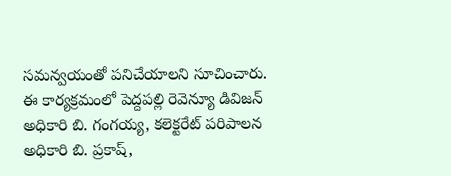సమన్వయంతో పనిచేయాలని సూచించారు.
ఈ కార్యక్రమంలో పెద్దపల్లి రెవెన్యూ డివిజన్ అధికారి బి. గంగయ్య, కలెక్టరేట్ పరిపాలన అధికారి బి. ప్రకాష్,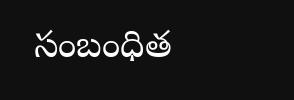సంబంధిత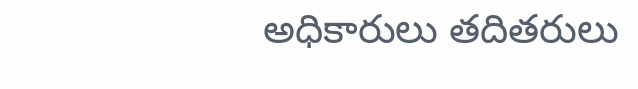అధికారులు తదితరులు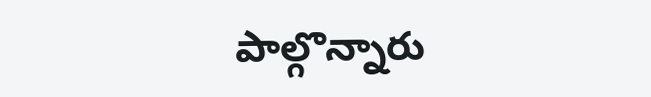పాల్గొన్నారు